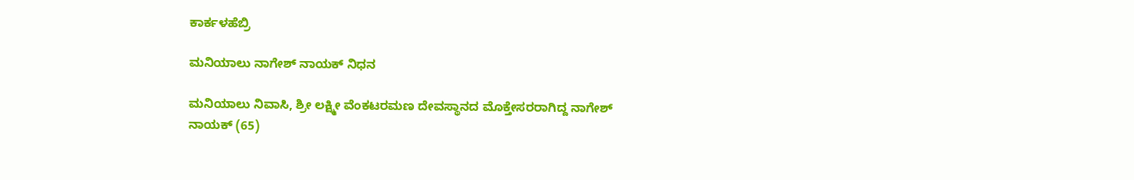ಕಾರ್ಕಳಹೆಬ್ರಿ

ಮನಿಯಾಲು ನಾಗೇಶ್ ನಾಯಕ್ ನಿಧನ

ಮನಿಯಾಲು ನಿವಾಸಿ, ಶ್ರೀ ಲಕ್ಷ್ಮೀ ವೆಂಕಟರಮಣ ದೇವಸ್ಥಾನದ ಮೊಕ್ತೇಸರರಾಗಿದ್ದ ನಾಗೇಶ್ ನಾಯಕ್ (65)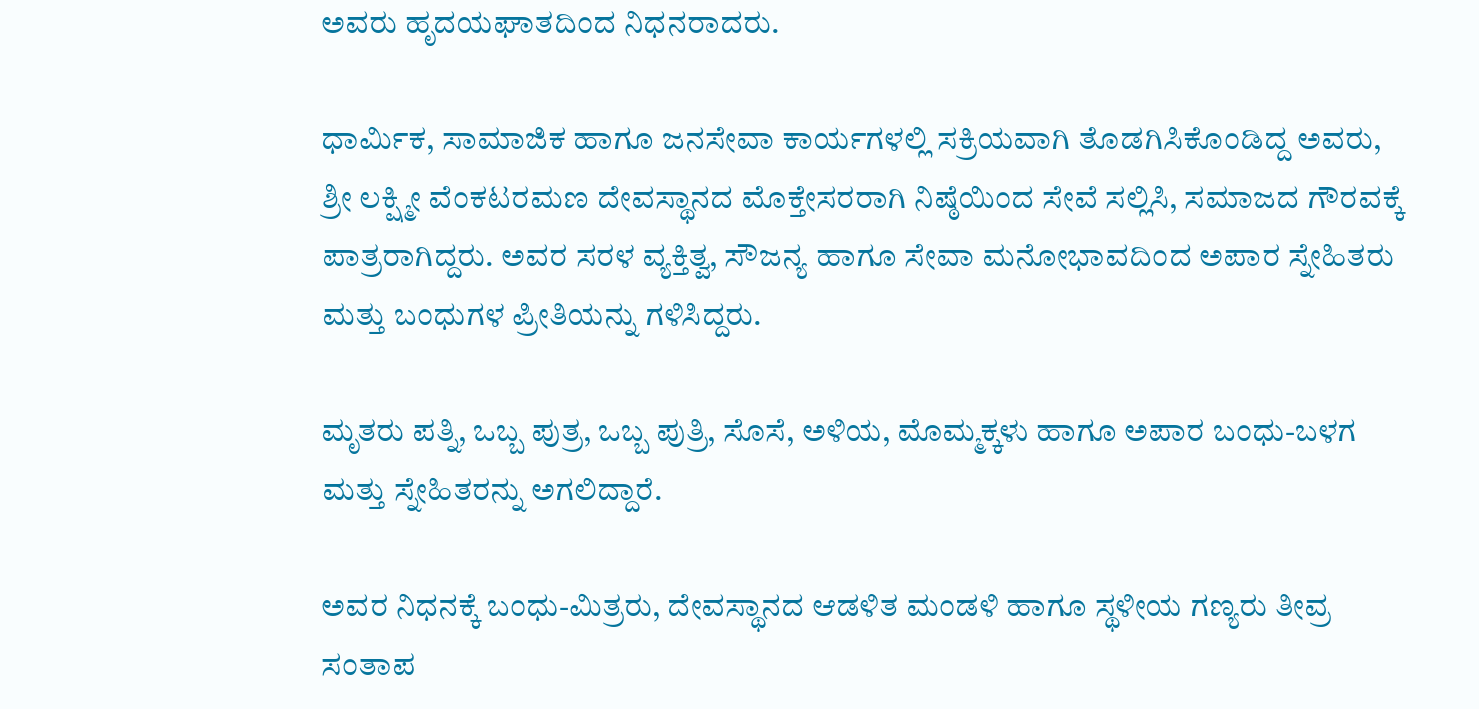ಅವರು ಹೃದಯಘಾತದಿಂದ ನಿಧನರಾದರು.

ಧಾರ್ಮಿಕ, ಸಾಮಾಜಿಕ ಹಾಗೂ ಜನಸೇವಾ ಕಾರ್ಯಗಳಲ್ಲಿ ಸಕ್ರಿಯವಾಗಿ ತೊಡಗಿಸಿಕೊಂಡಿದ್ದ ಅವರು, ಶ್ರೀ ಲಕ್ಷ್ಮೀ ವೆಂಕಟರಮಣ ದೇವಸ್ಥಾನದ ಮೊಕ್ತೇಸರರಾಗಿ ನಿಷ್ಠೆಯಿಂದ ಸೇವೆ ಸಲ್ಲಿಸಿ, ಸಮಾಜದ ಗೌರವಕ್ಕೆ ಪಾತ್ರರಾಗಿದ್ದರು. ಅವರ ಸರಳ ವ್ಯಕ್ತಿತ್ವ, ಸೌಜನ್ಯ ಹಾಗೂ ಸೇವಾ ಮನೋಭಾವದಿಂದ ಅಪಾರ ಸ್ನೇಹಿತರು ಮತ್ತು ಬಂಧುಗಳ ಪ್ರೀತಿಯನ್ನು ಗಳಿಸಿದ್ದರು.

ಮೃತರು ಪತ್ನಿ, ಒಬ್ಬ ಪುತ್ರ, ಒಬ್ಬ ಪುತ್ರಿ, ಸೊಸೆ, ಅಳಿಯ, ಮೊಮ್ಮಕ್ಕಳು ಹಾಗೂ ಅಪಾರ ಬಂಧು-ಬಳಗ ಮತ್ತು ಸ್ನೇಹಿತರನ್ನು ಅಗಲಿದ್ದಾರೆ.

ಅವರ ನಿಧನಕ್ಕೆ ಬಂಧು-ಮಿತ್ರರು, ದೇವಸ್ಥಾನದ ಆಡಳಿತ ಮಂಡಳಿ ಹಾಗೂ ಸ್ಥಳೀಯ ಗಣ್ಯರು ತೀವ್ರ ಸಂತಾಪ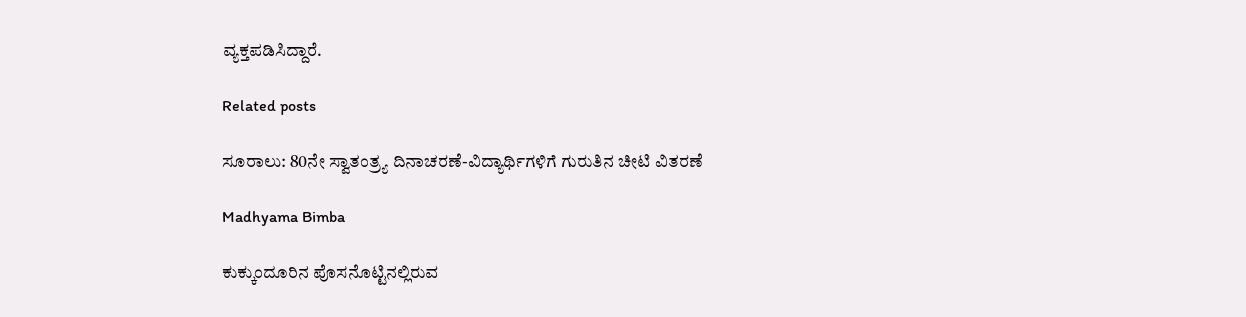ವ್ಯಕ್ತಪಡಿಸಿದ್ದಾರೆ.

Related posts

ಸೂರಾಲು: 80ನೇ ಸ್ವಾತಂತ್ರ್ಯ ದಿನಾಚರಣೆ-ವಿದ್ಯಾರ್ಥಿಗಳಿಗೆ ಗುರುತಿನ ಚೀಟಿ ವಿತರಣೆ

Madhyama Bimba

ಕುಕ್ಕುಂದೂರಿನ ಪೊಸನೊಟ್ಟಿನಲ್ಲಿರುವ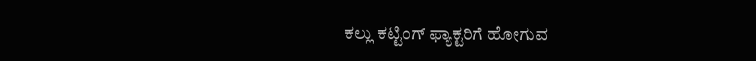ಕಲ್ಲು ಕಟ್ಟಿಂಗ್ ಫ್ಯಾಕ್ಟರಿಗೆ ಹೋಗುವ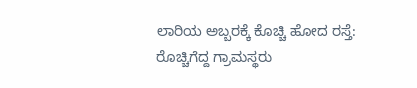ಲಾರಿಯ ಅಬ್ಬರಕ್ಕೆ ಕೊಚ್ಚಿ ಹೋದ ರಸ್ತೆ: ರೊಚ್ಚಿಗೆದ್ದ ಗ್ರಾಮಸ್ಥರು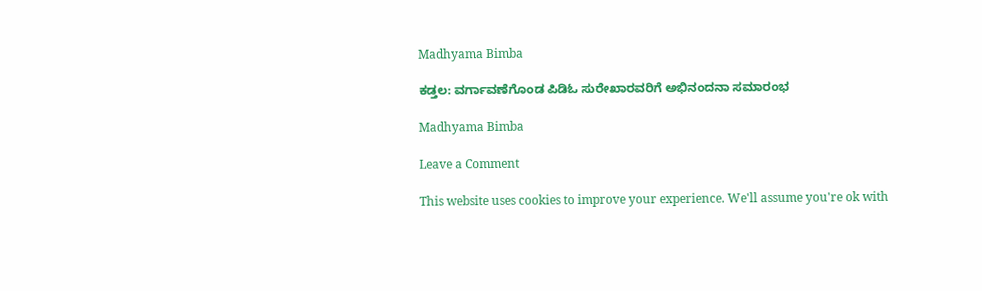Madhyama Bimba

ಕಡ್ತಲ: ವರ್ಗಾವಣೆಗೊಂಡ ಪಿಡಿಓ ಸುರೇಖಾರವರಿಗೆ ಅಭಿನಂದನಾ ಸಮಾರಂಭ

Madhyama Bimba

Leave a Comment

This website uses cookies to improve your experience. We'll assume you're ok with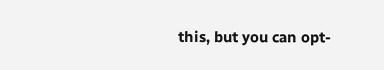this, but you can opt-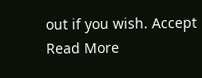out if you wish. Accept Read More